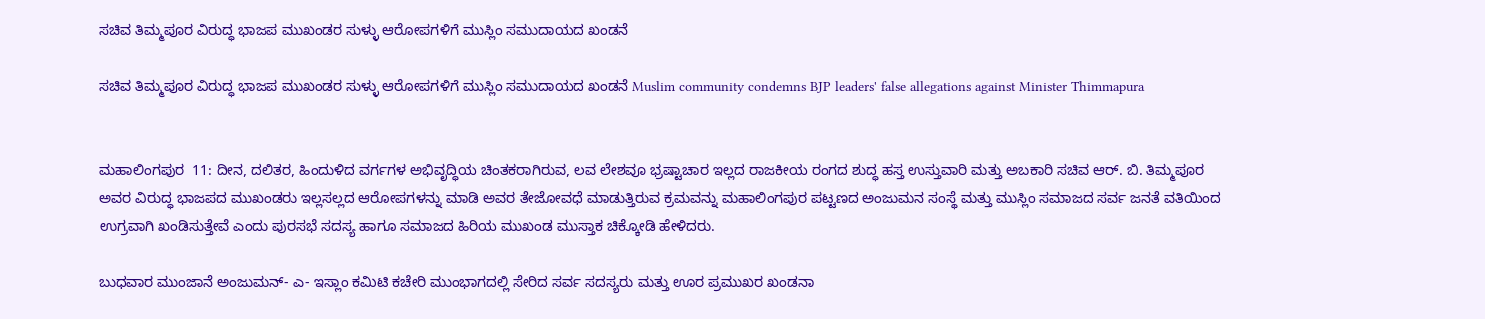ಸಚಿವ ತಿಮ್ಮಪೂರ ವಿರುದ್ಧ ಭಾಜಪ ಮುಖಂಡರ ಸುಳ್ಳು ಆರೋಪಗಳಿಗೆ ಮುಸ್ಲಿಂ ಸಮುದಾಯದ ಖಂಡನೆ

ಸಚಿವ ತಿಮ್ಮಪೂರ ವಿರುದ್ಧ ಭಾಜಪ ಮುಖಂಡರ ಸುಳ್ಳು ಆರೋಪಗಳಿಗೆ ಮುಸ್ಲಿಂ ಸಮುದಾಯದ ಖಂಡನೆ Muslim community condemns BJP leaders' false allegations against Minister Thimmapura


ಮಹಾಲಿಂಗಪುರ  11: ದೀನ, ದಲಿತರ, ಹಿಂದುಳಿದ ವರ್ಗಗಳ ಅಭಿವೃದ್ಧಿಯ ಚಿಂತಕರಾಗಿರುವ, ಲವ ಲೇಶವೂ ಭ್ರಷ್ಟಾಚಾರ ಇಲ್ಲದ ರಾಜಕೀಯ ರಂಗದ ಶುದ್ಧ ಹಸ್ತ ಉಸ್ತುವಾರಿ ಮತ್ತು ಅಬಕಾರಿ ಸಚಿವ ಆರ್‌. ಬಿ. ತಿಮ್ಮಪೂರ ಅವರ ವಿರುದ್ಧ ಭಾಜಪದ ಮುಖಂಡರು ಇಲ್ಲಸಲ್ಲದ ಆರೋಪಗಳನ್ನು ಮಾಡಿ ಅವರ ತೇಜೋವಧೆ ಮಾಡುತ್ತಿರುವ ಕ್ರಮವನ್ನು ಮಹಾಲಿಂಗಪುರ ಪಟ್ಟಣದ ಅಂಜುಮನ ಸಂಸ್ಥೆ ಮತ್ತು ಮುಸ್ಲಿಂ ಸಮಾಜದ ಸರ್ವ ಜನತೆ ವತಿಯಿಂದ ಉಗ್ರವಾಗಿ ಖಂಡಿಸುತ್ತೇವೆ ಎಂದು ಪುರಸಭೆ ಸದಸ್ಯ ಹಾಗೂ ಸಮಾಜದ ಹಿರಿಯ ಮುಖಂಡ ಮುಸ್ತಾಕ ಚಿಕ್ಕೋಡಿ ಹೇಳಿದರು.

ಬುಧವಾರ ಮುಂಜಾನೆ ಅಂಜುಮನ್‌- ಎ- ಇಸ್ಲಾಂ ಕಮಿಟಿ ಕಚೇರಿ ಮುಂಭಾಗದಲ್ಲಿ ಸೇರಿದ ಸರ್ವ ಸದಸ್ಯರು ಮತ್ತು ಊರ ಪ್ರಮುಖರ ಖಂಡನಾ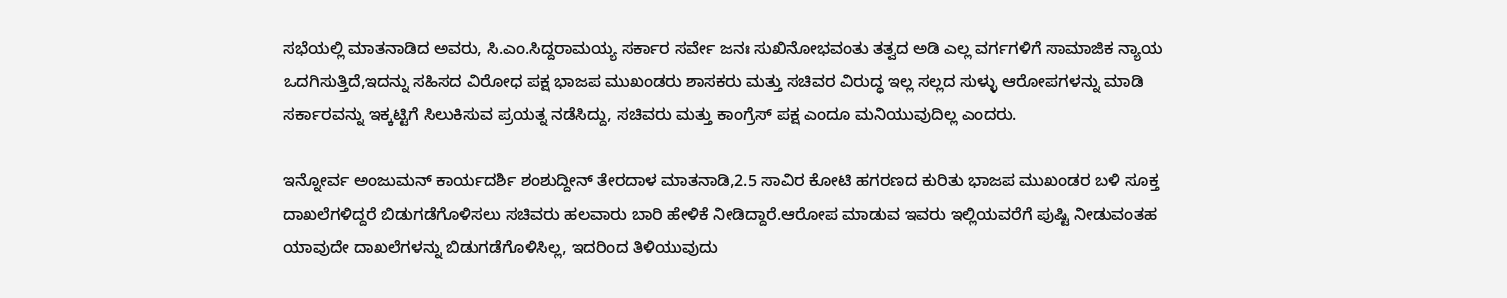ಸಭೆಯಲ್ಲಿ ಮಾತನಾಡಿದ ಅವರು, ಸಿ.ಎಂ.ಸಿದ್ದರಾಮಯ್ಯ ಸರ್ಕಾರ ಸರ್ವೇ ಜನಃ ಸುಖಿನೋಭವಂತು ತತ್ವದ ಅಡಿ ಎಲ್ಲ ವರ್ಗಗಳಿಗೆ ಸಾಮಾಜಿಕ ನ್ಯಾಯ ಒದಗಿಸುತ್ತಿದೆ,ಇದನ್ನು ಸಹಿಸದ ವಿರೋಧ ಪಕ್ಷ ಭಾಜಪ ಮುಖಂಡರು ಶಾಸಕರು ಮತ್ತು ಸಚಿವರ ವಿರುದ್ಧ ಇಲ್ಲ ಸಲ್ಲದ ಸುಳ್ಳು ಆರೋಪಗಳನ್ನು ಮಾಡಿ ಸರ್ಕಾರವನ್ನು ಇಕ್ಕಟ್ಟಿಗೆ ಸಿಲುಕಿಸುವ ಪ್ರಯತ್ನ ನಡೆಸಿದ್ದು, ಸಚಿವರು ಮತ್ತು ಕಾಂಗ್ರೆಸ್ ಪಕ್ಷ ಎಂದೂ ಮನಿಯುವುದಿಲ್ಲ ಎಂದರು.

ಇನ್ನೋರ್ವ ಅಂಜುಮನ್ ಕಾರ್ಯದರ್ಶಿ ಶಂಶುದ್ದೀನ್ ತೇರದಾಳ ಮಾತನಾಡಿ,2.5 ಸಾವಿರ ಕೋಟಿ ಹಗರಣದ ಕುರಿತು ಭಾಜಪ ಮುಖಂಡರ ಬಳಿ ಸೂಕ್ತ ದಾಖಲೆಗಳಿದ್ದರೆ ಬಿಡುಗಡೆಗೊಳಿಸಲು ಸಚಿವರು ಹಲವಾರು ಬಾರಿ ಹೇಳಿಕೆ ನೀಡಿದ್ದಾರೆ.ಆರೋಪ ಮಾಡುವ ಇವರು ಇಲ್ಲಿಯವರೆಗೆ ಪುಷ್ಟಿ ನೀಡುವಂತಹ ಯಾವುದೇ ದಾಖಲೆಗಳನ್ನು ಬಿಡುಗಡೆಗೊಳಿಸಿಲ್ಲ, ಇದರಿಂದ ತಿಳಿಯುವುದು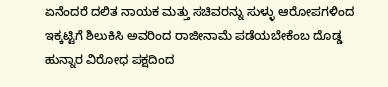ಏನೆಂದರೆ ದಲಿತ ನಾಯಕ ಮತ್ತು ಸಚಿವರನ್ನು ಸುಳ್ಳು ಆರೋಪಗಳಿಂದ ಇಕ್ಕಟ್ಟಿಗೆ ಶಿಲುಕಿಸಿ ಅವರಿಂದ ರಾಜೀನಾಮೆ ಪಡೆಯಬೇಕೆಂಬ ದೊಡ್ಡ ಹುನ್ನಾರ ವಿರೋಧ ಪಕ್ಷದಿಂದ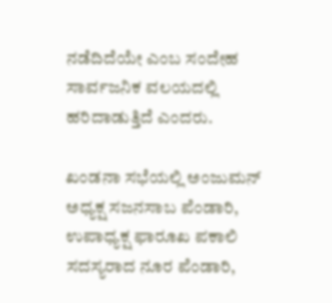ನಡೆದಿದೆಯೇ ಎಂಬ ಸಂದೇಹ ಸಾರ್ವಜನಿಕ ವಲಯದಲ್ಲಿ ಹರಿದಾಡುತ್ತಿದೆ ಎಂದರು.

ಖಂಡನಾ ಸಭೆಯಲ್ಲಿ ಅಂಜುಮನ್ ಅಧ್ಯಕ್ಷ ಸಜನಸಾಬ ಪೆಂಡಾರಿ, ಉಪಾಧ್ಯಕ್ಷ ಫಾರೂಖ ಪಕಾಲಿ ಸದಸ್ಯರಾದ ನೂರ ಪೆಂಡಾರಿ,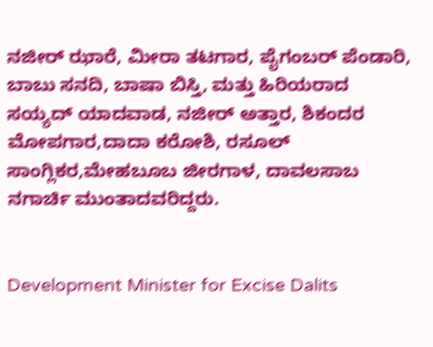ನಜೀರ್ ಝಾರೆ, ಮೀರಾ ತಟಗಾರ, ಪೈಗಂಬರ್ ಪೆಂಡಾರಿ, ಬಾಬು ಸನದಿ, ಬಾಷಾ ಬಿಸ್ತಿ, ಮತ್ತು ಹಿರಿಯರಾದ ಸಯ್ಯದ್ ಯಾದವಾಡ, ನಜೀರ್ ಅತ್ತಾರ, ಶಿಕಂದರ ಮೋಪಗಾರ,ದಾದಾ ಕರೋಶಿ, ರಸೂಲ್ ಸಾಂಗ್ಲಿಕರ,ಮೇಹಬೂಬ ಜೀರಗಾಳ, ದಾವಲಸಾಬ ನಗಾರ್ಚಿ ಮುಂತಾದವರಿದ್ದರು.


Development Minister for Excise Dalits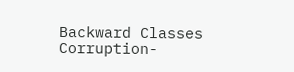Backward Classes Corruption-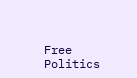Free Politics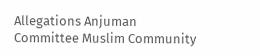Allegations Anjuman Committee Muslim Community